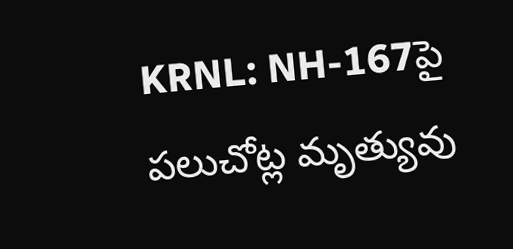KRNL: NH-167పై పలుచోట్ల మృత్యువు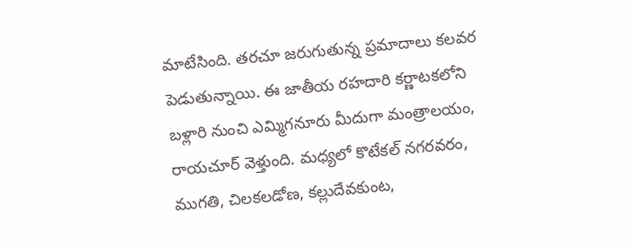మాటేసింది. తరచూ జరుగుతున్న ప్రమాదాలు కలవర పెడుతున్నాయి. ఈ జాతీయ రహదారి కర్ణాటకలోని బళ్లారి నుంచి ఎమ్మిగనూరు మీదుగా మంత్రాలయం, రాయచూర్ వెళ్తుంది. మధ్యలో కొటేకల్ నగరవరం, ముగతి, చిలకలడోణ, కల్లుదేవకుంట,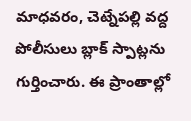మాధవరం, చెట్నేపల్లి వద్ద పోలీసులు బ్లాక్ స్పాట్లను గుర్తించారు. ఈ ప్రాంతాల్లో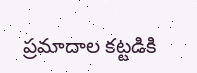ప్రమాదాల కట్టడికి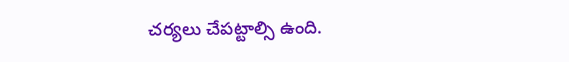చర్యలు చేపట్టాల్సి ఉంది.